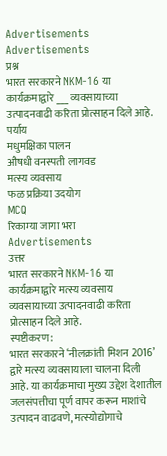Advertisements
Advertisements
प्रश्न
भारत सरकारने NKM-16 या कार्यक्रमाद्वारे ___ व्यवसायाच्या उत्पादनवाढी करिता प्रोत्साहन दिले आहे.
पर्याय
मधुमक्षिका पालन
औषधी वनस्पती लागवड
मत्स्य व्यवसाय
फळ प्रक्रिया उदयोग
MCQ
रिकाम्या जागा भरा
Advertisements
उत्तर
भारत सरकारने NKM-16 या कार्यक्रमाद्वारे मत्स्य व्यवसाय व्यवसायाच्या उत्पादनवाढी करिता प्रोत्साहन दिले आहे.
स्पष्टीकरण:
भारत सरकारने ‘नीलक्रांती मिशन 2016’ द्वारे मत्स्य व्यवसायाला चालना दिली आहे. या कार्यक्रमाचा मुख्य उद्देश देशातील जलसंपत्तीचा पूर्ण वापर करून माशांचे उत्पादन वाढवणे, मत्स्योद्योगाचे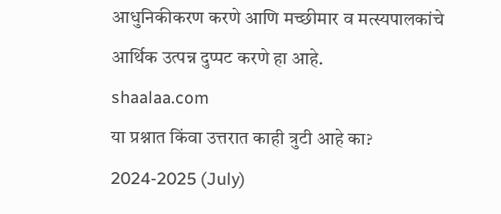आधुनिकीकरण करणे आणि मच्छीमार व मत्स्यपालकांचे आर्थिक उत्पन्न दुप्पट करणे हा आहे.
shaalaa.com
या प्रश्नात किंवा उत्तरात काही त्रुटी आहे का?
2024-2025 (July)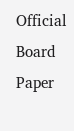Official Board Paper